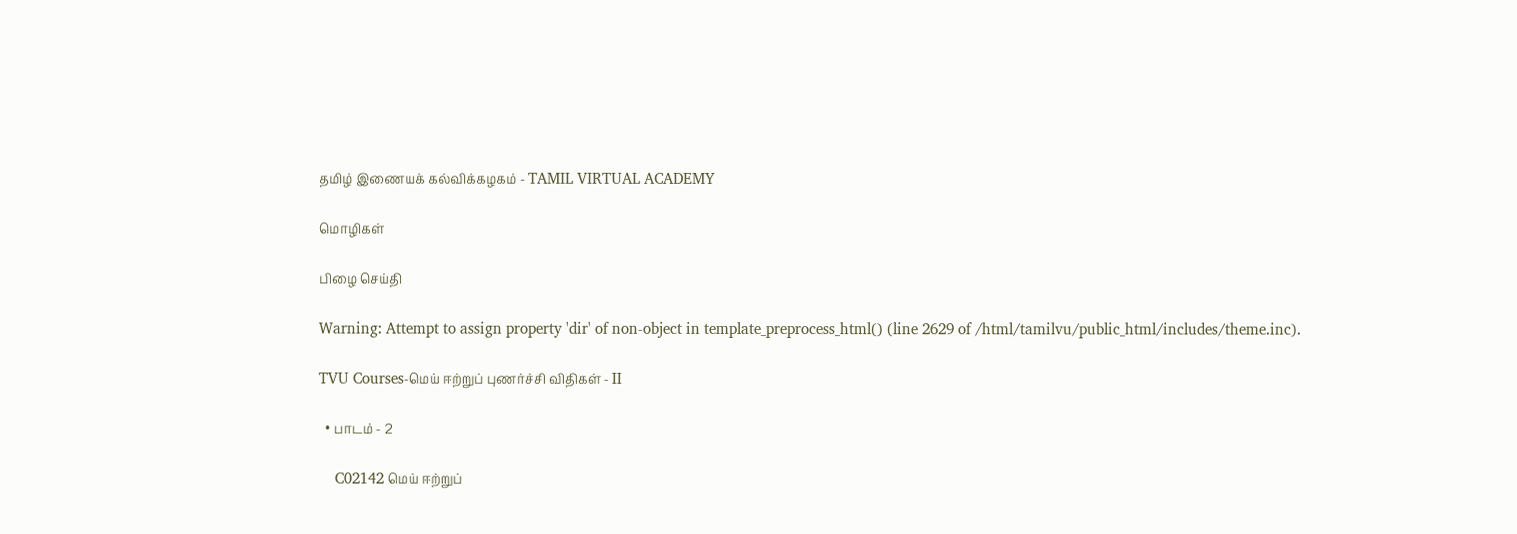தமிழ் இணையக் கல்விக்கழகம் - TAMIL VIRTUAL ACADEMY

மொழிகள்

பிழை செய்தி

Warning: Attempt to assign property 'dir' of non-object in template_preprocess_html() (line 2629 of /html/tamilvu/public_html/includes/theme.inc).

TVU Courses-மெய் ஈற்றுப் புணர்ச்சி விதிகள் - II

  • பாடம் - 2

    C02142 மெய் ஈற்றுப்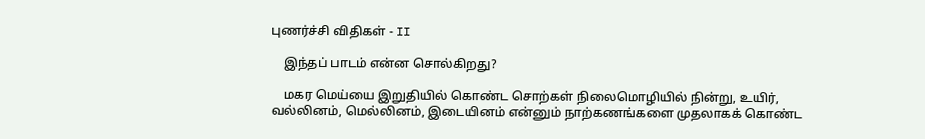புணர்ச்சி விதிகள் - II

    இந்தப் பாடம் என்ன சொல்கிறது?

    மகர மெய்யை இறுதியில் கொண்ட சொற்கள் நிலைமொழியில் நின்று, உயிர், வல்லினம், மெல்லினம், இடையினம் என்னும் நாற்கணங்களை முதலாகக் கொண்ட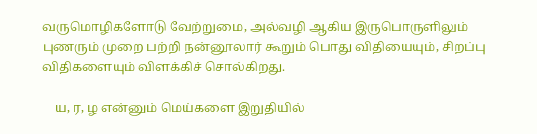வருமொழிகளோடு வேற்றுமை, அல்வழி ஆகிய இருபொருளிலும் புணரும் முறை பற்றி நன்னூலார் கூறும் பொது விதியையும், சிறப்பு விதிகளையும் விளக்கிச் சொல்கிறது.

    ய, ர, ழ என்னும் மெய்களை இறுதியில்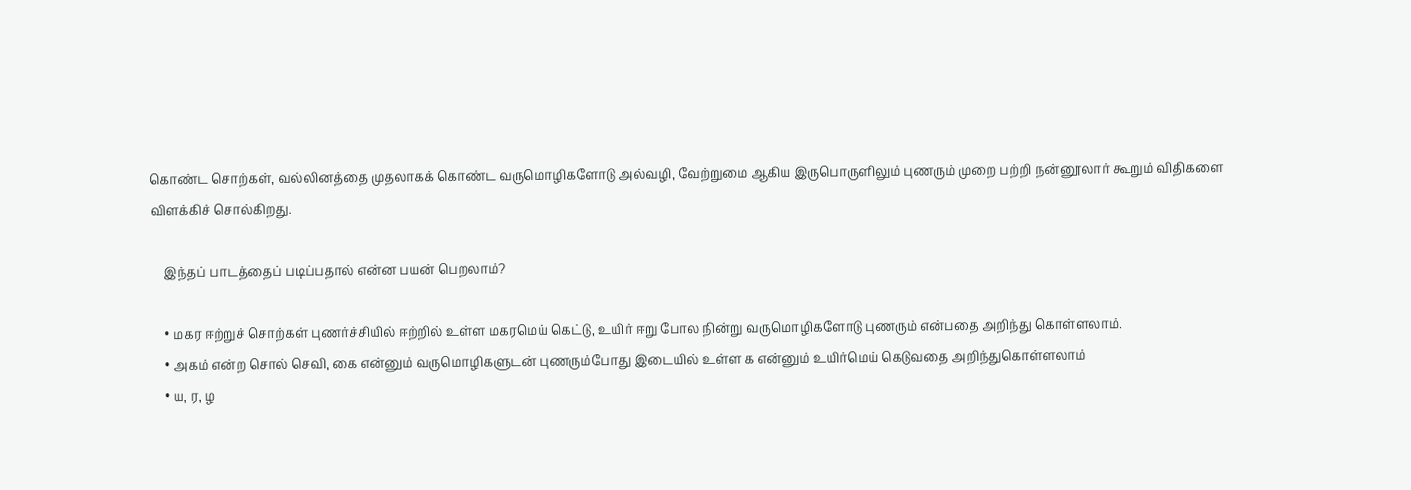கொண்ட சொற்கள், வல்லினத்தை முதலாகக் கொண்ட வருமொழிகளோடு அல்வழி, வேற்றுமை ஆகிய இருபொருளிலும் புணரும் முறை பற்றி நன்னூலார் கூறும் விதிகளை விளக்கிச் சொல்கிறது.

    இந்தப் பாடத்தைப் படிப்பதால் என்ன பயன் பெறலாம்?

    • மகர ஈற்றுச் சொற்கள் புணர்ச்சியில் ஈற்றில் உள்ள மகரமெய் கெட்டு, உயிர் ஈறு போல நின்று வருமொழிகளோடு புணரும் என்பதை அறிந்து கொள்ளலாம்.
    • அகம் என்ற சொல் செவி, கை என்னும் வருமொழிகளுடன் புணரும்போது இடையில் உள்ள க என்னும் உயிர்மெய் கெடுவதை அறிந்துகொள்ளலாம்
    • ய, ர, ழ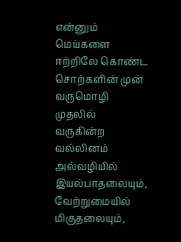என்னும் மெய்களை ஈற்றிலே கொண்ட சொற்களின் முன் வருமொழி முதலில் வருகின்ற வல்லினம் அல்வழியில் இயல்பாதலையும், வேற்றுமையில் மிகுதலையும்,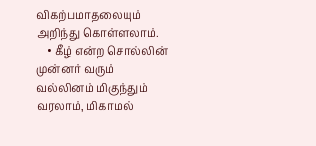விகற்பமாதலையும் அறிந்து கொள்ளலாம்.
    • கீழ் என்ற சொல்லின் முன்னர் வரும் வல்லினம் மிகுந்தும் வரலாம், மிகாமல்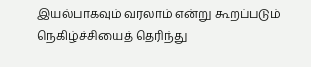இயல்பாகவும் வரலாம் என்று கூறப்படும் நெகிழ்ச்சியைத் தெரிந்து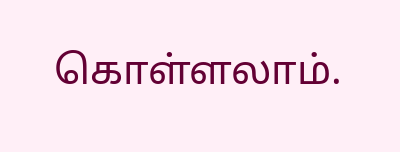கொள்ளலாம்.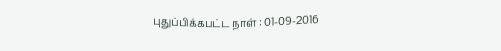புதுப்பிக்கபட்ட நாள் : 01-09-2016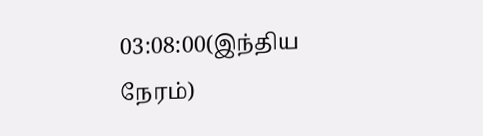03:08:00(இந்திய நேரம்)